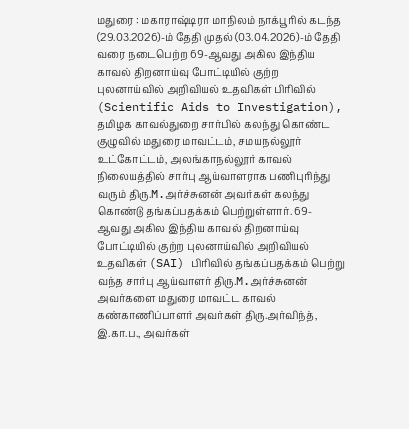மதுரை : மகாராஷ்டிரா மாநிலம் நாக்பூரில் கடந்த (29.03.2026)-ம் தேதி முதல் (03.04.2026)-ம் தேதி வரை நடைபெற்ற 69-ஆவது அகில இந்திய காவல் திறனாய்வு போட்டியில் குற்ற புலனாய்வில் அறிவியல் உதவிகள் பிரிவில் (Scientific Aids to Investigation), தமிழக காவல்துறை சார்பில் கலந்து கொண்ட குழுவில் மதுரை மாவட்டம், சமயநல்லூர் உட்கோட்டம், அலங்காநல்லூர் காவல் நிலையத்தில் சார்பு ஆய்வாளராக பணிபுரிந்து வரும் திரு.M.அர்ச்சுனன் அவர்கள் கலந்து கொண்டு தங்கப்பதக்கம் பெற்றுள்ளார். 69-ஆவது அகில இந்திய காவல் திறனாய்வு போட்டியில் குற்ற புலனாய்வில் அறிவியல் உதவிகள் (SAI) பிரிவில் தங்கப்பதக்கம் பெற்று வந்த சார்பு ஆய்வாளர் திரு.M.அர்ச்சுனன் அவர்களை மதுரை மாவட்ட காவல் கண்காணிப்பாளர் அவர்கள் திரு.அர்விந்த், இ.கா.ப., அவர்கள்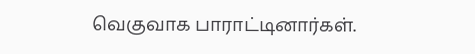வெகுவாக பாராட்டினார்கள்.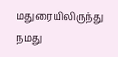மதுரையிலிருந்து நமது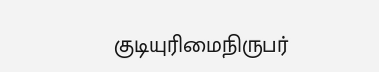குடியுரிமைநிருபர்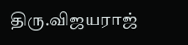திரு.விஜயராஜ்